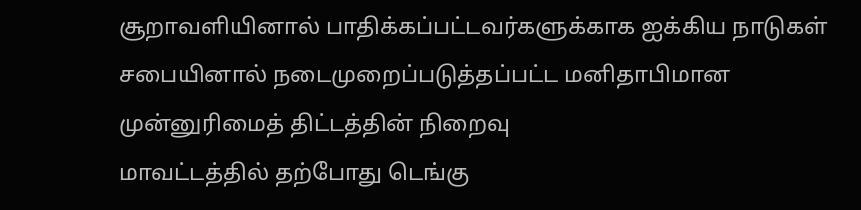சூறாவளியினால் பாதிக்கப்பட்டவர்களுக்காக ஐக்கிய நாடுகள் சபையினால் நடைமுறைப்படுத்தப்பட்ட மனிதாபிமான முன்னுரிமைத் திட்டத்தின் நிறைவு
மாவட்டத்தில் தற்போது டெங்கு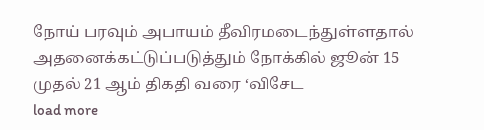நோய் பரவும் அபாயம் தீவிரமடைந்துள்ளதால் அதனைக்கட்டுப்படுத்தும் நோக்கில் ஜூன் 15 முதல் 21 ஆம் திகதி வரை ‘விசேட
load more